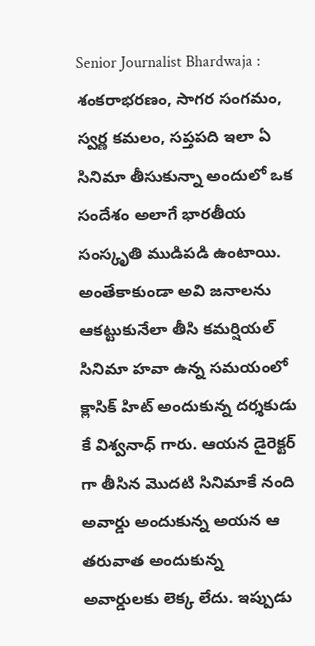Senior Journalist Bhardwaja : శంకరాభరణం, సాగర సంగమం, స్వర్ణ కమలం, సప్తపది ఇలా ఏ సినిమా తీసుకున్నా అందులో ఒక సందేశం అలాగే భారతీయ సంస్కృతి ముడిపడి ఉంటాయి. అంతేకాకుండా అవి జనాలను ఆకట్టుకునేలా తీసి కమర్షియల్ సినిమా హవా ఉన్న సమయంలో క్లాసిక్ హిట్ అందుకున్న దర్శకుడు కే విశ్వనాధ్ గారు. ఆయన డైరెక్టర్ గా తీసిన మొదటి సినిమాకే నంది అవార్డు అందుకున్న అయన ఆ తరువాత అందుకున్న అవార్డులకు లెక్క లేదు. ఇప్పుడు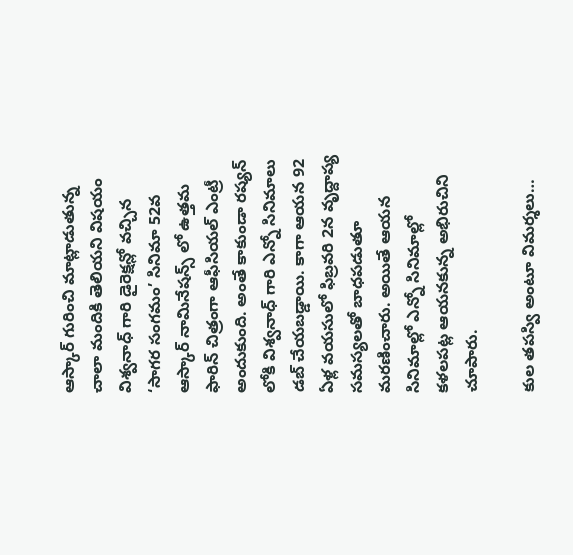ఆస్కార్ గురించి మాట్లాడుతున్న చాలా మందికి తెలియని విషయం విశ్వనాధ్ గారి డైరెక్షన్లో వచ్చిన ‘సాగర సంగమం’ సినిమా 52వ ఆస్కార్ నామినేషన్స్ లో ఉత్తమ ఫారిన్ చిత్రంగా ఆఫీసియల్ ఎంట్రీ అందుకుంది. అంతే కాకుండా రష్యన్ లోకి విశ్వనాధ్ గారి ఎన్నో సినిమాలు డబ్ చేయబడ్డాయి. కాగా ఆయన 92 ఏళ్ల వయసులో ఫిబ్రవరి 2న వృద్దాప్య సమస్యలతో బాధపడుతూ మరణించారు. అయితే ఆయన సినిమాల్లో ఎన్నో సినిమాల్లో కళలపట్ల ఆయనకున్న అభిరుచిని చూపారు.

కుల తపస్వి అంటూ విమర్శలు…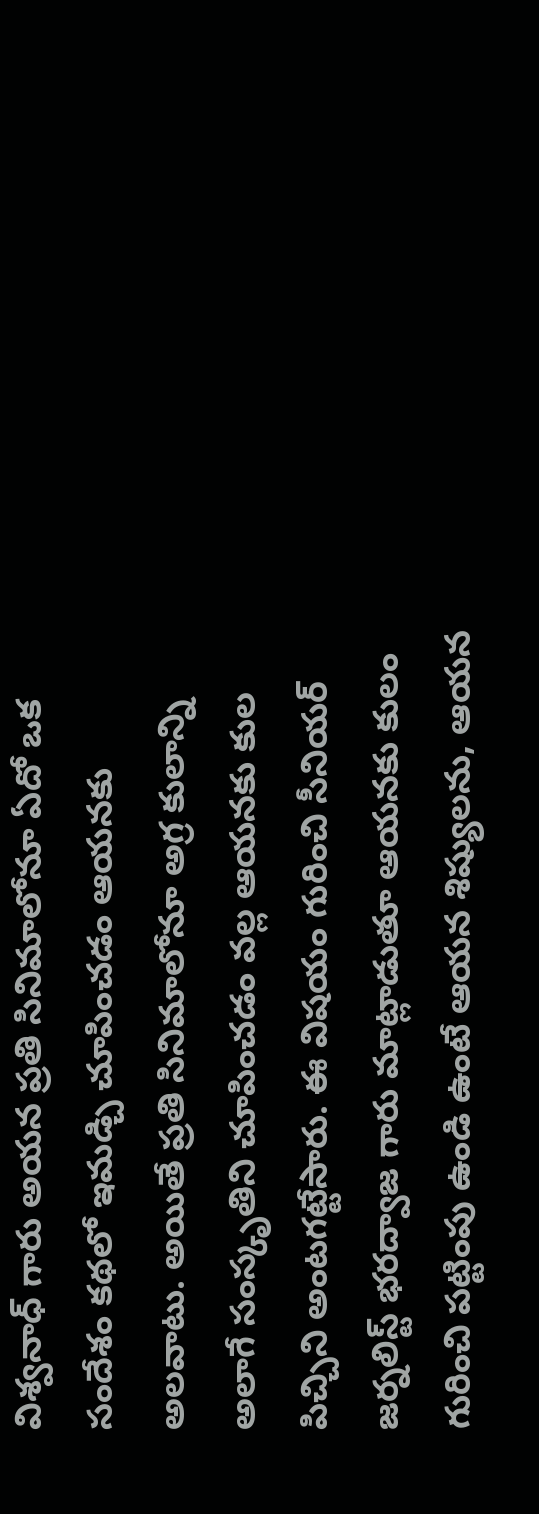విశ్వనాధ్ గారు అయన ప్రతి సినిమాలోనూ ఏదో ఒక సందేశం కథలో ఇమడ్చి చూపించడం ఆయనకు అలవాటు. అయితే ప్రతి సినిమాలోనూ అగ్ర కులాన్ని అలాగే సంస్కృతిని చూపించడం వల్ల ఆయనకు కుల పిచ్చిని అంటగట్టేసారు. ఈ విషయం గురించి సీనియర్ జర్నలిస్ట్ భరద్వాజ గారు మాట్లాడుతూ ఆయనకు కులం గురించి పట్టింపు ఉండి ఉంటే ఆయన శిష్యులను, ఆయన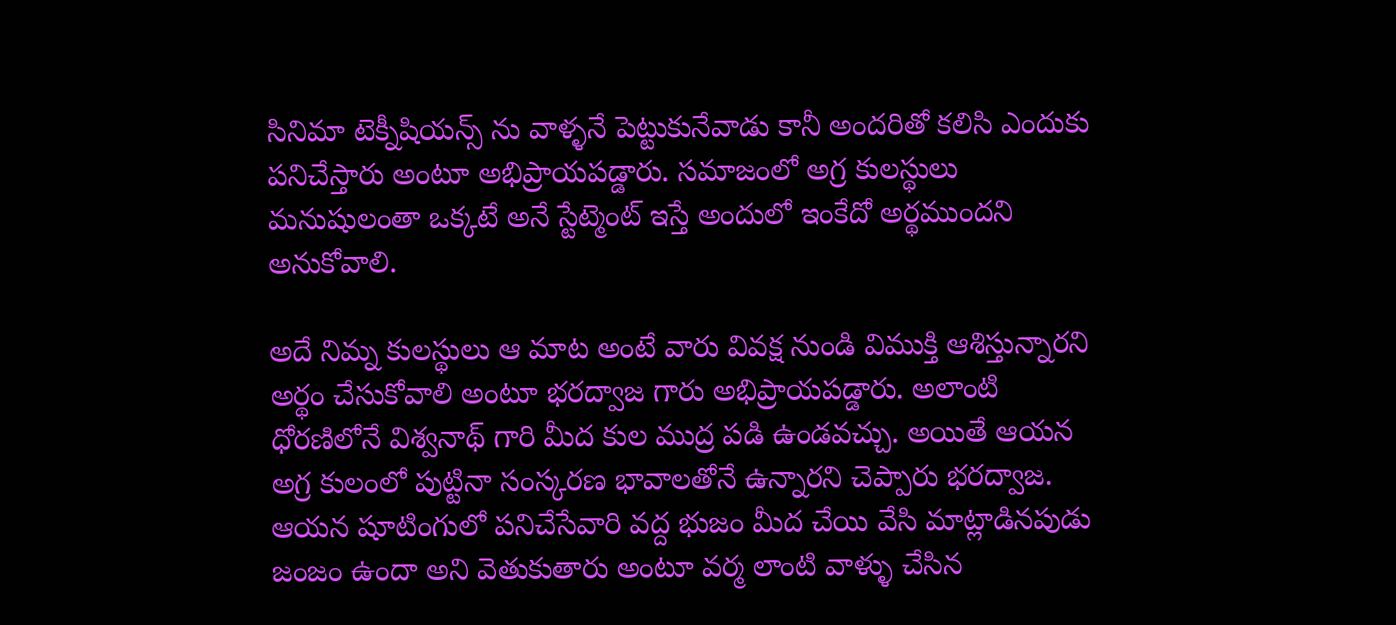సినిమా టెక్నీషియన్స్ ను వాళ్ళనే పెట్టుకునేవాడు కానీ అందరితో కలిసి ఎందుకు పనిచేస్తారు అంటూ అభిప్రాయపడ్డారు. సమాజంలో అగ్ర కులస్థులు మనుషులంతా ఒక్కటే అనే స్టేట్మెంట్ ఇస్తే అందులో ఇంకేదో అర్థముందని అనుకోవాలి.

అదే నిమ్న కులస్థులు ఆ మాట అంటే వారు వివక్ష నుండి విముక్తి ఆశిస్తున్నారని అర్థం చేసుకోవాలి అంటూ భరద్వాజ గారు అభిప్రాయపడ్డారు. అలాంటి ధోరణిలోనే విశ్వనాథ్ గారి మీద కుల ముద్ర పడి ఉండవచ్చు. అయితే ఆయన అగ్ర కులంలో పుట్టినా సంస్కరణ భావాలతోనే ఉన్నారని చెప్పారు భరద్వాజ. ఆయన షూటింగులో పనిచేసేవారి వద్ద భుజం మీద చేయి వేసి మాట్లాడినపుడు జంజం ఉందా అని వెతుకుతారు అంటూ వర్మ లాంటి వాళ్ళు చేసిన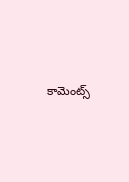కామెంట్స్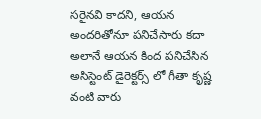సరైనవి కాదని, ఆయన అందరితోనూ పనిచేసారు కదా అలానే ఆయన కింద పనిచేసిన అసిస్టెంట్ డైరెక్టర్స్ లో గీతా కృష్ణ వంటి వారు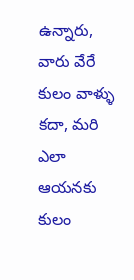ఉన్నారు, వారు వేరే కులం వాళ్ళు కదా, మరి ఎలా ఆయనకు కులం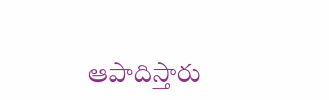ఆపాదిస్తారు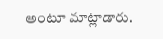అంటూ మాట్లాడారు.